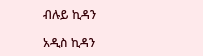ብሉይ ኪዳን

አዲስ ኪዳን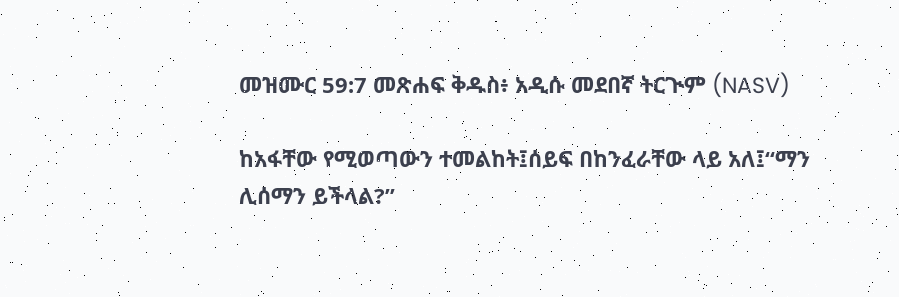መዝሙር 59:7 መጽሐፍ ቅዱስ፥ አዲሱ መደበኛ ትርጒም (NASV)

ከአፋቸው የሚወጣውን ተመልከት፤ሰይፍ በከንፈራቸው ላይ አለ፤“ማን ሊሰማን ይችላል?”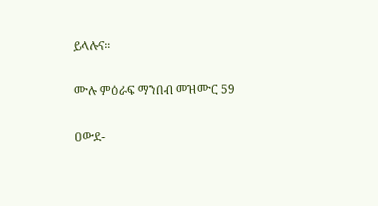ይላሉና።

ሙሉ ምዕራፍ ማንበብ መዝሙር 59

ዐውደ-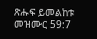ጽሑፍ ይመልከቱ መዝሙር 59:7